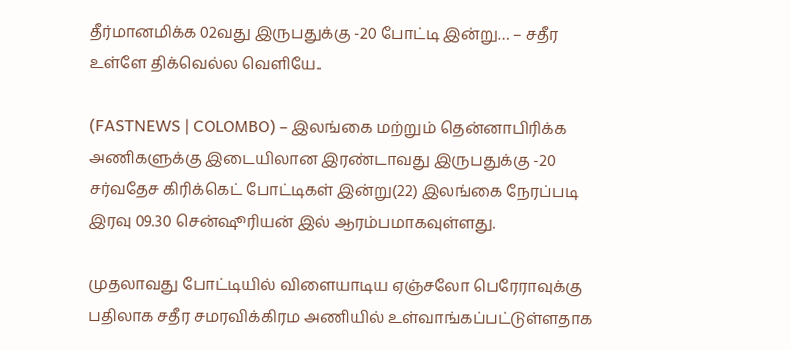தீர்மானமிக்க 02வது இருபதுக்கு -20 போட்டி இன்று… – சதீர உள்ளே திக்வெல்ல வெளியே..

(FASTNEWS | COLOMBO) – இலங்கை மற்றும் தென்னாபிரிக்க அணிகளுக்கு இடையிலான இரண்டாவது இருபதுக்கு -20 சர்வதேச கிரிக்கெட் போட்டிகள் இன்று(22) இலங்கை நேரப்படி இரவு 09.30 சென்ஷூரியன் இல் ஆரம்பமாகவுள்ளது.

முதலாவது போட்டியில் விளையாடிய ஏஞ்சலோ பெரேராவுக்கு பதிலாக சதீர சமரவிக்கிரம அணியில் உள்வாங்கப்பட்டுள்ளதாக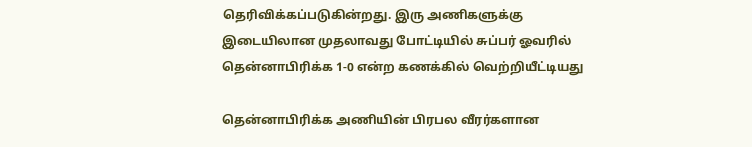தெரிவிக்கப்படுகின்றது. இரு அணிகளுக்கு இடையிலான முதலாவது போட்டியில் சுப்பர் ஓவரில் தென்னாபிரிக்க 1-0 என்ற கணக்கில் வெற்றியீட்டியது

தென்னாபிரிக்க அணியின் பிரபல வீரர்களான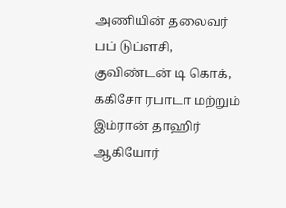அணியின் தலைவர் பப் டுப்ளசி, குவிண்டன் டி கொக், ககிசோ ரபாடா மற்றும் இம்ரான் தாஹிர் ஆகியோர்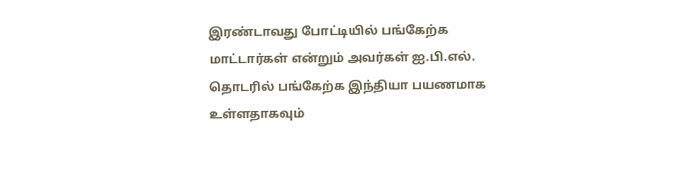இரண்டாவது போட்டியில் பங்கேற்க மாட்டார்கள் என்றும் அவர்கள் ஐ.பி.எல். தொடரில் பங்கேற்க இந்தியா பயணமாக உள்ளதாகவும்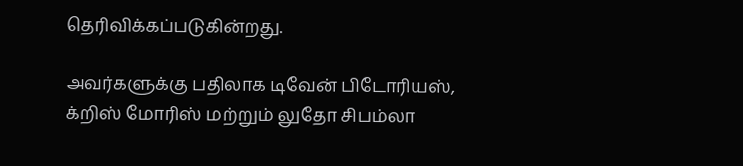தெரிவிக்கப்படுகின்றது.

அவர்களுக்கு பதிலாக டிவேன் பிடோரியஸ், க்றிஸ் மோரிஸ் மற்றும் லுதோ சிபம்லா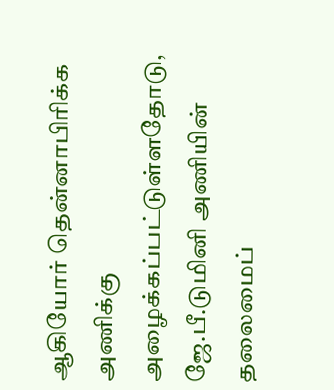ஆகியோர் தென்னாபிரிக்க அணிக்கு அழைக்கப்பட்டுள்ளதோடு, ஜே.பீ.டுமினி அணியின் தலைமைப்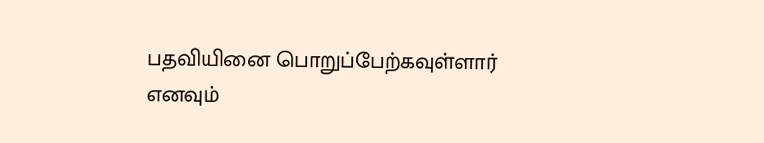பதவியினை பொறுப்பேற்கவுள்ளார் எனவும்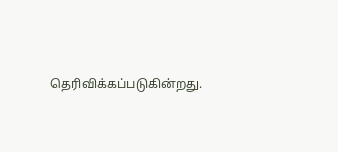தெரிவிக்கப்படுகின்றது.